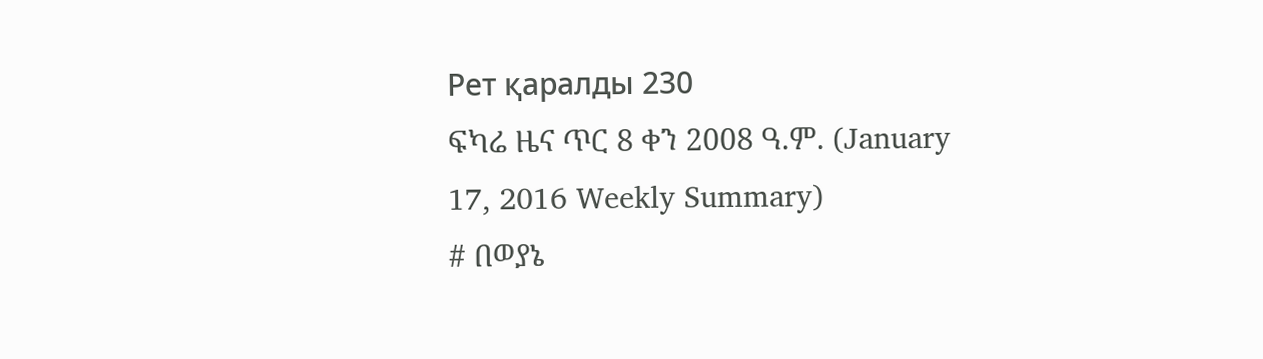Рет қаралды 230
ፍካሬ ዜና ጥር 8 ቀን 2008 ዓ.ም. (January 17, 2016 Weekly Summary)
# በወያኔ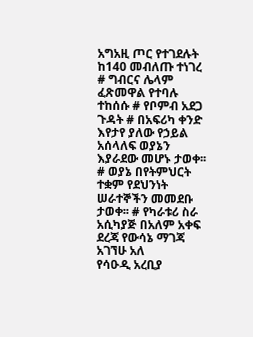አግአዚ ጦር የተገደሉት ከ140 መብለጡ ተነገረ # ግብርና ሌላም ፈጽመዋል የተባሉ ተከሰሱ # የቦምብ አደጋ ጉዳት # በአፍሪካ ቀንድ እየታየ ያለው የኃይል አሰላለፍ ወያኔን እያራደው መሆኑ ታወቀ፡፡ # ወያኔ በየትምህርት ተቋም የደህንነት ሠራተኞችን መመደቡ ታወቀ፡፡ # የካራቱሪ ስራ አሲካያጅ በአለም አቀፍ ደረጃ የውሳኔ ማገጃ አገኘሁ አለ
የሳዑዲ አረቢያ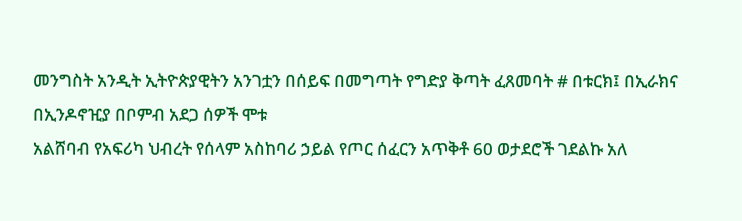መንግስት አንዲት ኢትዮጵያዊትን አንገቷን በሰይፍ በመግጣት የግድያ ቅጣት ፈጸመባት # በቱርክ፤ በኢራክና በኢንዶኖዢያ በቦምብ አደጋ ሰዎች ሞቱ
አልሸባብ የአፍሪካ ህብረት የሰላም አስከባሪ ኃይል የጦር ሰፈርን አጥቅቶ 60 ወታደሮች ገደልኩ አለ